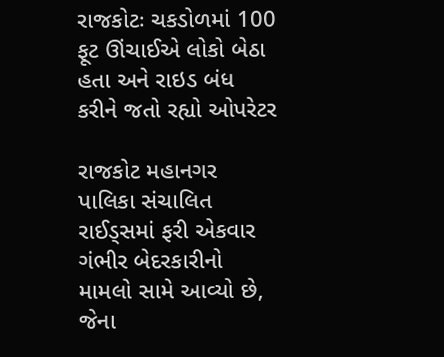રાજકોટઃ ચકડોળમાં 100 ફૂટ ઊંચાઈએ લોકો બેઠા હતા અને રાઇડ બંધ કરીને જતો રહ્યો ઓપરેટર

રાજકોટ મહાનગર પાલિકા સંચાલિત રાઈડ્સમાં ફરી એકવાર ગંભીર બેદરકારીનો મામલો સામે આવ્યો છે, જેના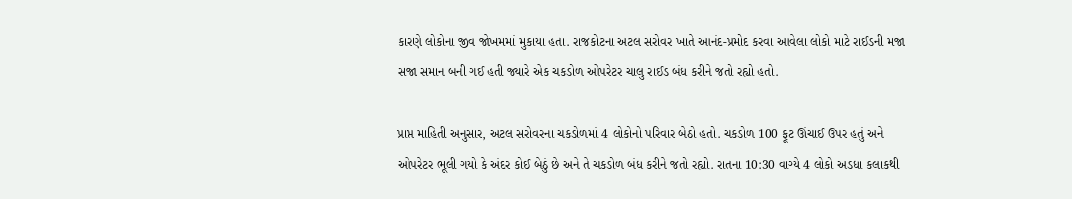કારણે લોકોના જીવ જોખમમાં મુકાયા હતા. રાજકોટના અટલ સરોવર ખાતે આનંદ-પ્રમોદ કરવા આવેલા લોકો માટે રાઈડની મજા સજા સમાન બની ગઈ હતી જ્યારે એક ચકડોળ ઓપરેટર ચાલુ રાઈડ બંધ કરીને જતો રહ્યો હતો.

પ્રાપ્ત માહિતી અનુસાર, અટલ સરોવરના ચકડોળમાં 4 લોકોનો પરિવાર બેઠો હતો. ચકડોળ 100 ફૂટ ઊંચાઈ ઉપર હતું અને ઓપરેટર ભૂલી ગયો કે અંદર કોઈ બેઠું છે અને તે ચકડોળ બંધ કરીને જતો રહ્યો. રાતના 10:30 વાગ્યે 4 લોકો અડધા કલાકથી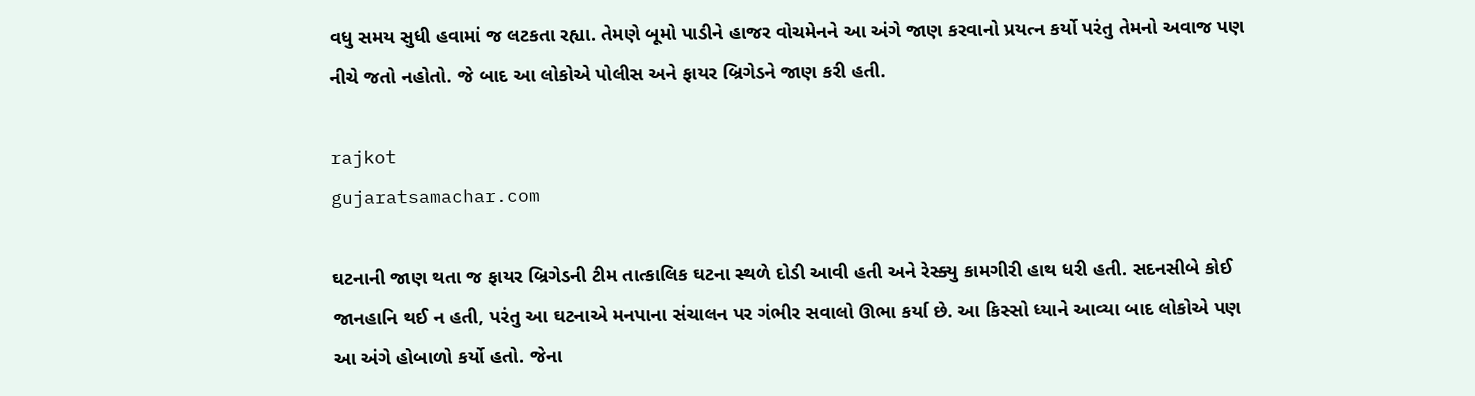વધુ સમય સુધી હવામાં જ લટકતા રહ્યા. તેમણે બૂમો પાડીને હાજર વોચમેનને આ અંગે જાણ કરવાનો પ્રયત્ન કર્યો પરંતુ તેમનો અવાજ પણ નીચે જતો નહોતો. જે બાદ આ લોકોએ પોલીસ અને ફાયર બ્રિગેડને જાણ કરી હતી.

rajkot
gujaratsamachar.com

ઘટનાની જાણ થતા જ ફાયર બ્રિગેડની ટીમ તાત્કાલિક ઘટના સ્થળે દોડી આવી હતી અને રેસ્ક્યુ કામગીરી હાથ ધરી હતી. સદનસીબે કોઈ જાનહાનિ થઈ ન હતી, પરંતુ આ ઘટનાએ મનપાના સંચાલન પર ગંભીર સવાલો ઊભા કર્યા છે. આ કિસ્સો ધ્યાને આવ્યા બાદ લોકોએ પણ આ અંગે હોબાળો કર્યો હતો. જેના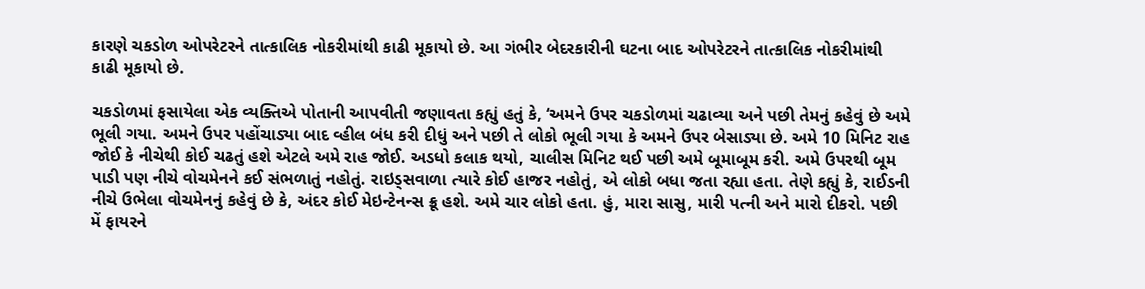કારણે ચકડોળ ઓપરેટરને તાત્કાલિક નોકરીમાંથી કાઢી મૂકાયો છે. આ ગંભીર બેદરકારીની ઘટના બાદ ઓપરેટરને તાત્કાલિક નોકરીમાંથી કાઢી મૂકાયો છે.

ચકડોળમાં ફસાયેલા એક વ્યક્તિએ પોતાની આપવીતી જણાવતા કહ્યું હતું કે, ‘અમને ઉપર ચકડોળમાં ચઢાવ્યા અને પછી તેમનું કહેવું છે અમે ભૂલી ગયા. અમને ઉપર પહોંચાડ્યા બાદ વ્હીલ બંધ કરી દીધું અને પછી તે લોકો ભૂલી ગયા કે અમને ઉપર બેસાડ્યા છે. અમે 10 મિનિટ રાહ જોઈ કે નીચેથી કોઈ ચઢતું હશે એટલે અમે રાહ જોઈ. અડધો કલાક થયો, ચાલીસ મિનિટ થઈ પછી અમે બૂમાબૂમ કરી. અમે ઉપરથી બૂમ પાડી પણ નીચે વોચમેનને કઈ સંભળાતું નહોતું. રાઇડ્સવાળા ત્યારે કોઈ હાજર નહોતું, એ લોકો બધા જતા રહ્યા હતા. તેણે કહ્યું કે, રાઈડની નીચે ઉભેલા વોચમેનનું કહેવું છે કે, અંદર કોઈ મેઇન્ટેનન્સ ક્રૂ હશે. અમે ચાર લોકો હતા. હું, મારા સાસુ, મારી પત્ની અને મારો દીકરો. પછી મેં ફાયરને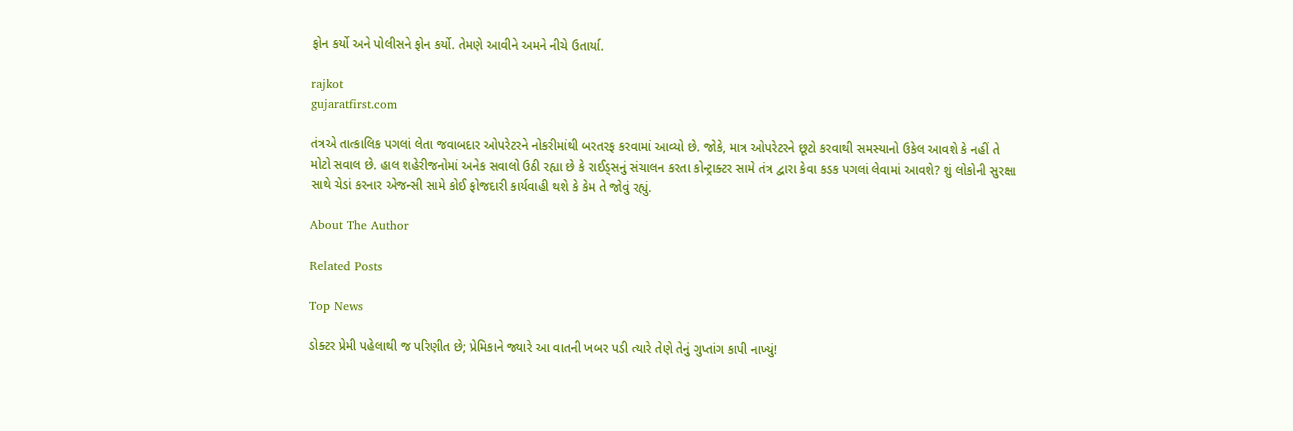ફોન કર્યો અને પોલીસને ફોન કર્યો. તેમણે આવીને અમને નીચે ઉતાર્યા.

rajkot
gujaratfirst.com

તંત્રએ તાત્કાલિક પગલાં લેતા જવાબદાર ઓપરેટરને નોકરીમાંથી બરતરફ કરવામાં આવ્યો છે. જોકે, માત્ર ઓપરેટરને છૂટો કરવાથી સમસ્યાનો ઉકેલ આવશે કે નહીં તે મોટો સવાલ છે. હાલ શહેરીજનોમાં અનેક સવાલો ઉઠી રહ્યા છે કે રાઈડ્સનું સંચાલન કરતા કોન્ટ્રાક્ટર સામે તંત્ર દ્વારા કેવા કડક પગલાં લેવામાં આવશે? શું લોકોની સુરક્ષા સાથે ચેડાં કરનાર એજન્સી સામે કોઈ ફોજદારી કાર્યવાહી થશે કે કેમ તે જોવું રહ્યું.

About The Author

Related Posts

Top News

ડોક્ટર પ્રેમી પહેલાથી જ પરિણીત છે; પ્રેમિકાને જ્યારે આ વાતની ખબર પડી ત્યારે તેણે તેનું ગુપ્તાંગ કાપી નાખ્યું!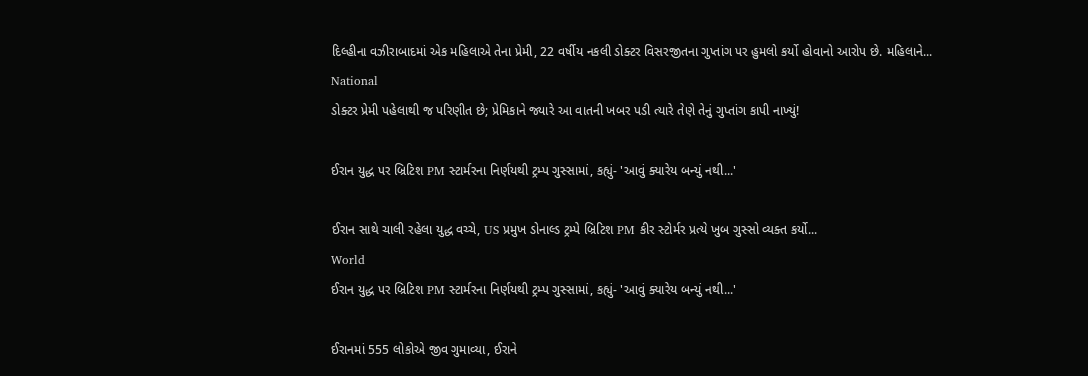દિલ્હીના વઝીરાબાદમાં એક મહિલાએ તેના પ્રેમી, 22 વર્ષીય નકલી ડોક્ટર વિસરજીતના ગુપ્તાંગ પર હુમલો કર્યો હોવાનો આરોપ છે. મહિલાને...
National
ડોક્ટર પ્રેમી પહેલાથી જ પરિણીત છે; પ્રેમિકાને જ્યારે આ વાતની ખબર પડી ત્યારે તેણે તેનું ગુપ્તાંગ કાપી નાખ્યું!

ઈરાન યુદ્ધ પર બ્રિટિશ PM સ્ટાર્મરના નિર્ણયથી ટ્રમ્પ ગુસ્સામાં, કહ્યું- 'આવું ક્યારેય બન્યું નથી...'

ઈરાન સાથે ચાલી રહેલા યુદ્ધ વચ્ચે, US પ્રમુખ ડોનાલ્ડ ટ્રમ્પે બ્રિટિશ PM કીર સ્ટોર્મર પ્રત્યે ખુબ ગુસ્સો વ્યક્ત કર્યો...
World
ઈરાન યુદ્ધ પર બ્રિટિશ PM સ્ટાર્મરના નિર્ણયથી ટ્રમ્પ ગુસ્સામાં, કહ્યું- 'આવું ક્યારેય બન્યું નથી...'

ઈરાનમાં 555 લોકોએ જીવ ગુમાવ્યા, ઈરાને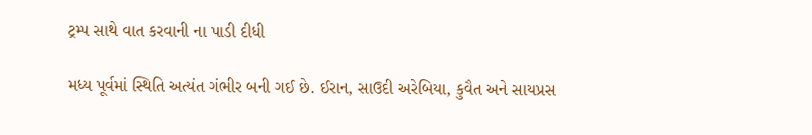ટ્રમ્પ સાથે વાત કરવાની ના પાડી દીધી

મધ્ય પૂર્વમાં સ્થિતિ અત્યંત ગંભીર બની ગઈ છે. ઈરાન, સાઉદી અરેબિયા, કુવૈત અને સાયપ્રસ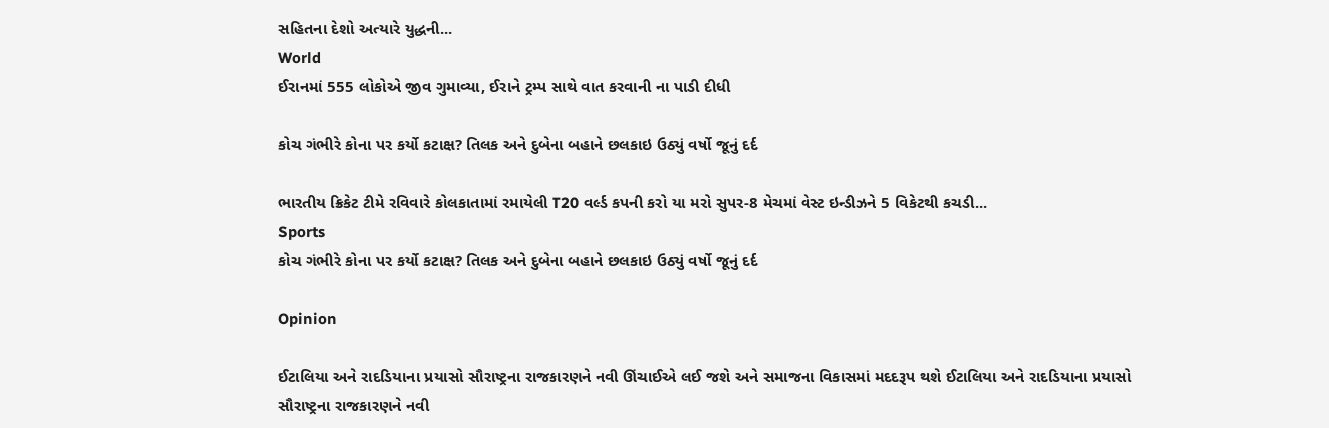સહિતના દેશો અત્યારે યુદ્ધની...
World
ઈરાનમાં 555 લોકોએ જીવ ગુમાવ્યા, ઈરાને ટ્રમ્પ સાથે વાત કરવાની ના પાડી દીધી

કોચ ગંભીરે કોના પર કર્યો કટાક્ષ? તિલક અને દુબેના બહાને છલકાઇ ઉઠ્યું વર્ષો જૂનું દર્દ

ભારતીય ક્રિકેટ ટીમે રવિવારે કોલકાતામાં રમાયેલી T20 વર્લ્ડ કપની કરો યા મરો સુપર-8 મેચમાં વેસ્ટ ઇન્ડીઝને 5 વિકેટથી કચડી...
Sports
કોચ ગંભીરે કોના પર કર્યો કટાક્ષ? તિલક અને દુબેના બહાને છલકાઇ ઉઠ્યું વર્ષો જૂનું દર્દ

Opinion

ઈટાલિયા અને રાદડિયાના પ્રયાસો સૌરાષ્ટ્રના રાજકારણને નવી ઊંચાઈએ લઈ જશે અને સમાજના વિકાસમાં મદદરૂપ થશે ઈટાલિયા અને રાદડિયાના પ્રયાસો સૌરાષ્ટ્રના રાજકારણને નવી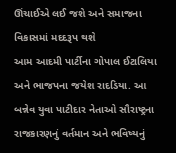ઊંચાઈએ લઈ જશે અને સમાજના વિકાસમાં મદદરૂપ થશે
આમ આદમી પાર્ટીના ગોપાલ ઈટાલિયા અને ભાજપના જયેશ રાદડિયા. આ બન્નેવ યુવા પાટીદાર નેતાઓ સૌરાષ્ટ્રના રાજકારણનું વર્તમાન અને ભવિષ્યનું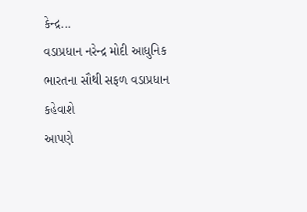કેન્દ્ર...
વડાપ્રધાન નરેન્દ્ર મોદી આધુનિક ભારતના સૌથી સફળ વડાપ્રધાન કહેવાશે
આપણે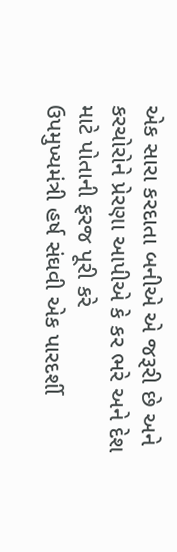એક સારા કરદાતા બનીએ એ જરૂરી છે અને કરચોરોને પ્રેરણા આપીએ કે કર ભરે અને દેશ માટે પોતાની ફરજ પૂરી કરે
ઉપમુખ્યમંત્રી હર્ષ સંઘવી એક પારદર્શી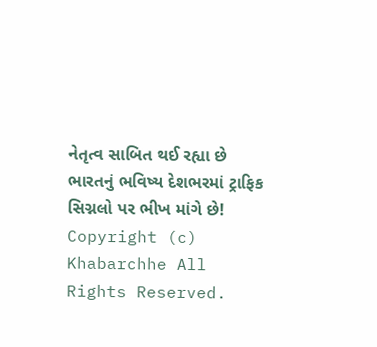નેતૃત્વ સાબિત થઈ રહ્યા છે
ભારતનું ભવિષ્ય દેશભરમાં ટ્રાફિક સિગ્નલો પર ભીખ માંગે છે!
Copyright (c) Khabarchhe All Rights Reserved.